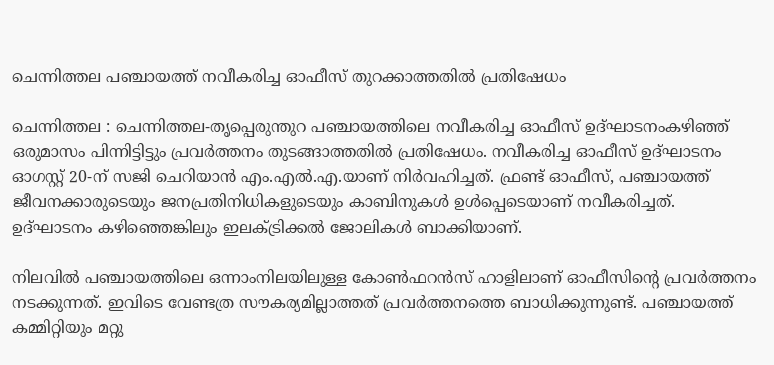ചെന്നിത്തല പഞ്ചായത്ത് നവീകരിച്ച ഓഫീസ് തുറക്കാത്തതിൽ പ്രതിഷേധം

ചെന്നിത്തല : ചെന്നിത്തല-തൃപ്പെരുന്തുറ പഞ്ചായത്തിലെ നവീകരിച്ച ഓഫീസ് ഉദ്ഘാടനംകഴിഞ്ഞ് ഒരുമാസം പിന്നിട്ടിട്ടും പ്രവർത്തനം തുടങ്ങാത്തതിൽ പ്രതിഷേധം. നവീകരിച്ച ഓഫീസ് ഉദ്ഘാടനം ഓഗസ്റ്റ് 20-ന് സജി ചെറിയാൻ എം.എൽ.എ.യാണ് നിർവഹിച്ചത്. ഫ്രണ്ട്‌ ഓഫീസ്, പഞ്ചായത്ത് ജീവനക്കാരുടെയും ജനപ്രതിനിധികളുടെയും കാബിനുകൾ ഉൾപ്പെടെയാണ് നവീകരിച്ചത്. ഉദ്ഘാടനം കഴിഞ്ഞെങ്കിലും ഇലക്ട്രിക്കൽ ജോലികൾ ബാക്കിയാണ്.

നിലവിൽ പഞ്ചായത്തിലെ ഒന്നാംനിലയിലുള്ള കോൺഫറൻസ് ഹാളിലാണ് ഓഫീസിന്റെ പ്രവർത്തനം നടക്കുന്നത്. ഇവിടെ വേണ്ടത്ര സൗകര്യമില്ലാത്തത് പ്രവർത്തനത്തെ ബാധിക്കുന്നുണ്ട്. പഞ്ചായത്ത് കമ്മിറ്റിയും മറ്റു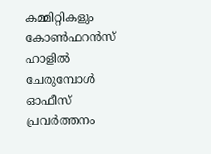കമ്മിറ്റികളും കോൺഫറൻസ് ഹാളിൽ ചേരുമ്പോൾ ഓഫീസ് പ്രവർത്തനം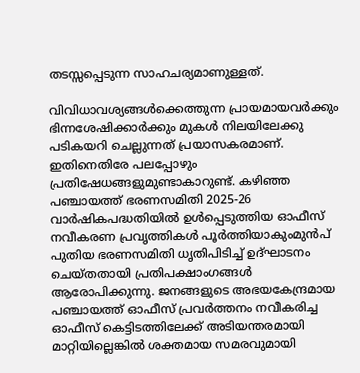തടസ്സപ്പെടുന്ന സാഹചര്യമാണുള്ളത്.

വിവിധാവശ്യങ്ങൾക്കെത്തുന്ന പ്രായമായവർക്കും ഭിന്നശേഷിക്കാർക്കും മുകൾ നിലയിലേക്കു പടികയറി ചെല്ലുന്നത് പ്രയാസകരമാണ്. ഇതിനെതിരേ പലപ്പോഴും പ്രതിഷേധങ്ങളുമുണ്ടാകാറുണ്ട്. കഴിഞ്ഞ പഞ്ചായത്ത് ഭരണസമിതി 2025-26 വാർഷികപദ്ധതിയിൽ ഉൾപ്പെടുത്തിയ ഓഫീസ് നവീകരണ പ്രവൃത്തികൾ പൂർത്തിയാകുംമുൻപ്‌ പുതിയ ഭരണസമിതി ധൃതിപിടിച്ച് ഉദ്ഘാടനം ചെയ്തതായി പ്രതിപക്ഷാംഗങ്ങൾ ആരോപിക്കുന്നു. ജനങ്ങളുടെ അഭയകേന്ദ്രമായ പഞ്ചായത്ത് ഓഫീസ് പ്രവർത്തനം നവീകരിച്ച ഓഫീസ് കെട്ടിടത്തിലേക്ക് അടിയന്തരമായി മാറ്റിയില്ലെങ്കിൽ ശക്തമായ സമരവുമായി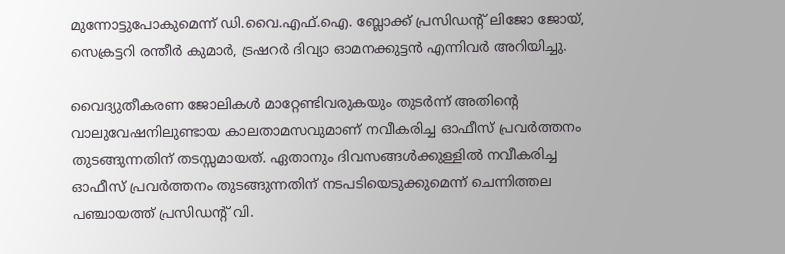മുന്നോട്ടുപോകുമെന്ന് ഡി.വൈ.എഫ്.ഐ. ബ്ലോക്ക് പ്രസിഡന്റ് ലിജോ ജോയ്, സെക്രട്ടറി രന്തീർ കുമാർ, ട്രഷറർ ദിവ്യാ ഓമനക്കുട്ടൻ എന്നിവർ അറിയിച്ചു.

വൈദ്യുതീകരണ ജോലികൾ മാറ്റേണ്ടിവരുകയും തുടർന്ന് അതിന്റെ വാലുവേഷനിലുണ്ടായ കാലതാമസവുമാണ് നവീകരിച്ച ഓഫീസ് പ്രവർത്തനം തുടങ്ങുന്നതിന് തടസ്സമായത്. ഏതാനും ദിവസങ്ങൾക്കുള്ളിൽ നവീകരിച്ച ഓഫീസ് പ്രവർത്തനം തുടങ്ങുന്നതിന് നടപടിയെടുക്കുമെന്ന് ചെന്നിത്തല പഞ്ചായത്ത് പ്രസിഡന്റ് വി.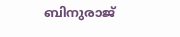ബിനുരാജ്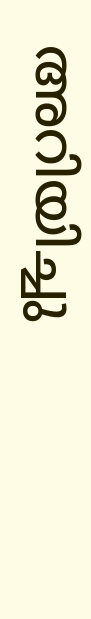അറിയിച്ചു